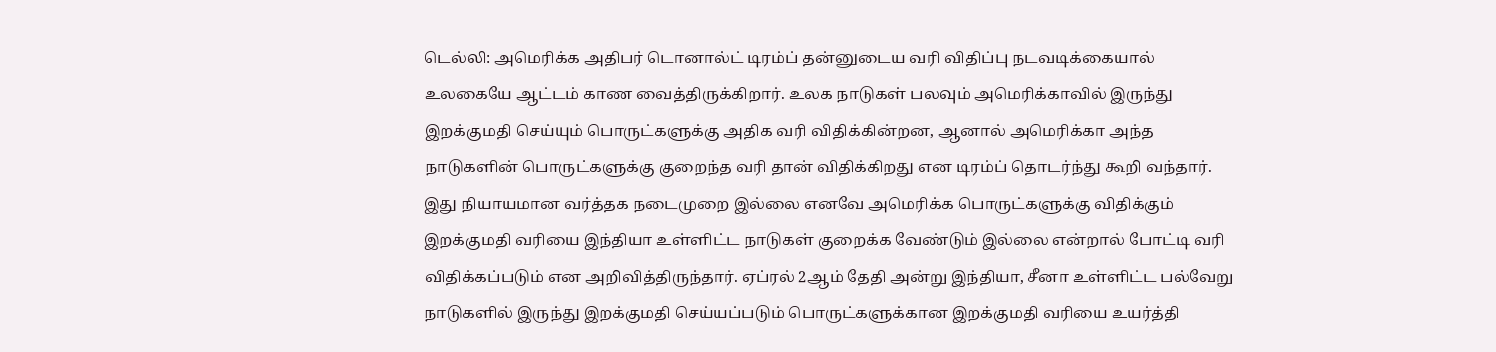டெல்லி: அமெரிக்க அதிபர் டொனால்ட் டிரம்ப் தன்னுடைய வரி விதிப்பு நடவடிக்கையால் உலகையே ஆட்டம் காண வைத்திருக்கிறார். உலக நாடுகள் பலவும் அமெரிக்காவில் இருந்து இறக்குமதி செய்யும் பொருட்களுக்கு அதிக வரி விதிக்கின்றன, ஆனால் அமெரிக்கா அந்த நாடுகளின் பொருட்களுக்கு குறைந்த வரி தான் விதிக்கிறது என டிரம்ப் தொடர்ந்து கூறி வந்தார்.
இது நியாயமான வர்த்தக நடைமுறை இல்லை எனவே அமெரிக்க பொருட்களுக்கு விதிக்கும் இறக்குமதி வரியை இந்தியா உள்ளிட்ட நாடுகள் குறைக்க வேண்டும் இல்லை என்றால் போட்டி வரி விதிக்கப்படும் என அறிவித்திருந்தார். ஏப்ரல் 2ஆம் தேதி அன்று இந்தியா, சீனா உள்ளிட்ட பல்வேறு நாடுகளில் இருந்து இறக்குமதி செய்யப்படும் பொருட்களுக்கான இறக்குமதி வரியை உயர்த்தி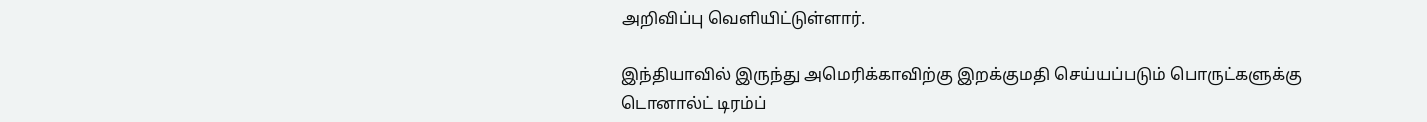அறிவிப்பு வெளியிட்டுள்ளார்.

இந்தியாவில் இருந்து அமெரிக்காவிற்கு இறக்குமதி செய்யப்படும் பொருட்களுக்கு டொனால்ட் டிரம்ப்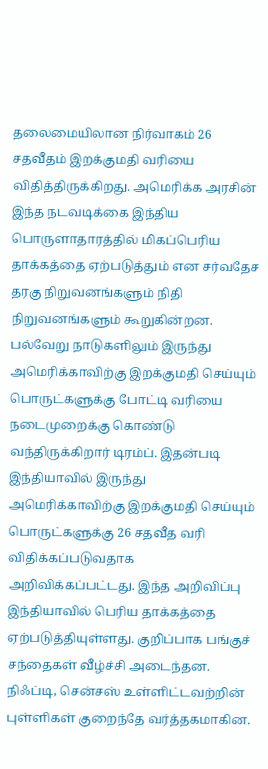தலைமையிலான நிர்வாகம் 26 சதவீதம் இறக்குமதி வரியை விதித்திருக்கிறது. அமெரிக்க அரசின் இந்த நடவடிக்கை இந்திய பொருளாதாரத்தில் மிகப்பெரிய தாக்கத்தை ஏற்படுத்தும் என சர்வதேச தரகு நிறுவனங்களும் நிதி நிறுவனங்களும் கூறுகின்றன.
பல்வேறு நாடுகளிலும் இருந்து அமெரிக்காவிற்கு இறக்குமதி செய்யும் பொருட்களுக்கு போட்டி வரியை நடைமுறைக்கு கொண்டு வந்திருக்கிறார் டிரம்ப். இதன்படி இந்தியாவில் இருந்து அமெரிக்காவிற்கு இறக்குமதி செய்யும் பொருட்களுக்கு 26 சதவீத வரி விதிக்கப்படுவதாக அறிவிக்கப்பட்டது. இந்த அறிவிப்பு இந்தியாவில் பெரிய தாக்கத்தை ஏற்படுத்தியுள்ளது. குறிப்பாக பங்குச் சந்தைகள் வீழ்ச்சி அடைந்தன. நிஃப்டி, சென்சஸ் உள்ளிட்டவற்றின் புள்ளிகள் குறைந்தே வர்த்தகமாகின.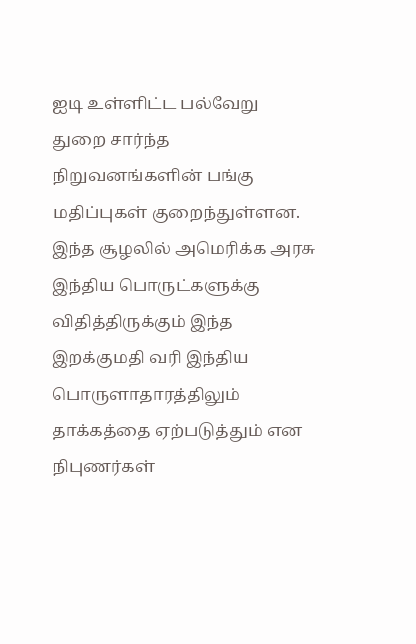ஐடி உள்ளிட்ட பல்வேறு துறை சார்ந்த நிறுவனங்களின் பங்கு மதிப்புகள் குறைந்துள்ளன. இந்த சூழலில் அமெரிக்க அரசு இந்திய பொருட்களுக்கு விதித்திருக்கும் இந்த இறக்குமதி வரி இந்திய பொருளாதாரத்திலும் தாக்கத்தை ஏற்படுத்தும் என நிபுணர்கள்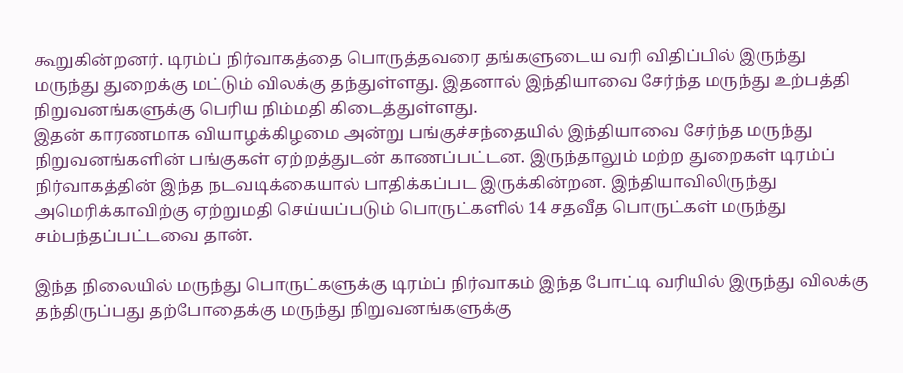கூறுகின்றனர். டிரம்ப் நிர்வாகத்தை பொருத்தவரை தங்களுடைய வரி விதிப்பில் இருந்து மருந்து துறைக்கு மட்டும் விலக்கு தந்துள்ளது. இதனால் இந்தியாவை சேர்ந்த மருந்து உற்பத்தி நிறுவனங்களுக்கு பெரிய நிம்மதி கிடைத்துள்ளது.
இதன் காரணமாக வியாழக்கிழமை அன்று பங்குச்சந்தையில் இந்தியாவை சேர்ந்த மருந்து நிறுவனங்களின் பங்குகள் ஏற்றத்துடன் காணப்பட்டன. இருந்தாலும் மற்ற துறைகள் டிரம்ப் நிர்வாகத்தின் இந்த நடவடிக்கையால் பாதிக்கப்பட இருக்கின்றன. இந்தியாவிலிருந்து அமெரிக்காவிற்கு ஏற்றுமதி செய்யப்படும் பொருட்களில் 14 சதவீத பொருட்கள் மருந்து சம்பந்தப்பட்டவை தான்.

இந்த நிலையில் மருந்து பொருட்களுக்கு டிரம்ப் நிர்வாகம் இந்த போட்டி வரியில் இருந்து விலக்கு தந்திருப்பது தற்போதைக்கு மருந்து நிறுவனங்களுக்கு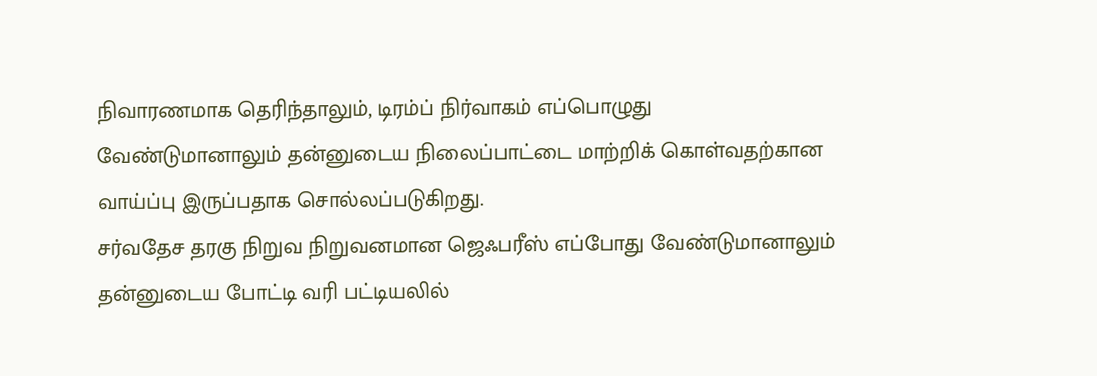நிவாரணமாக தெரிந்தாலும், டிரம்ப் நிர்வாகம் எப்பொழுது வேண்டுமானாலும் தன்னுடைய நிலைப்பாட்டை மாற்றிக் கொள்வதற்கான வாய்ப்பு இருப்பதாக சொல்லப்படுகிறது.
சர்வதேச தரகு நிறுவ நிறுவனமான ஜெஃபரீஸ் எப்போது வேண்டுமானாலும் தன்னுடைய போட்டி வரி பட்டியலில்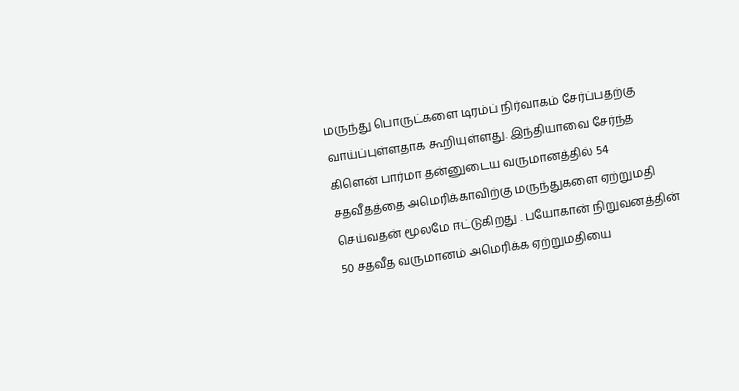மருந்து பொருட்களை டிரம்ப் நிர்வாகம் சேர்ப்பதற்கு வாய்ப்புள்ளதாக கூறியுள்ளது. இந்தியாவை சேர்ந்த கிளென் பார்மா தன்னுடைய வருமானத்தில் 54 சதவீதத்தை அமெரிக்காவிற்கு மருந்துகளை ஏற்றுமதி செய்வதன் மூலமே ஈட்டுகிறது . பயோகான் நிறுவனத்தின் 50 சதவீத வருமானம் அமெரிக்க ஏற்றுமதியை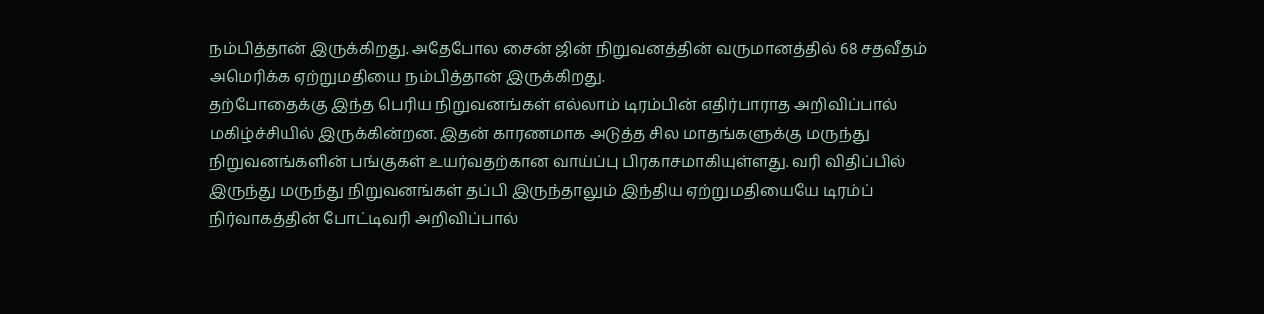நம்பித்தான் இருக்கிறது. அதேபோல சைன் ஜின் நிறுவனத்தின் வருமானத்தில் 68 சதவீதம் அமெரிக்க ஏற்றுமதியை நம்பித்தான் இருக்கிறது.
தற்போதைக்கு இந்த பெரிய நிறுவனங்கள் எல்லாம் டிரம்பின் எதிர்பாராத அறிவிப்பால் மகிழ்ச்சியில் இருக்கின்றன. இதன் காரணமாக அடுத்த சில மாதங்களுக்கு மருந்து நிறுவனங்களின் பங்குகள் உயர்வதற்கான வாய்ப்பு பிரகாசமாகியுள்ளது. வரி விதிப்பில் இருந்து மருந்து நிறுவனங்கள் தப்பி இருந்தாலும் இந்திய ஏற்றுமதியையே டிரம்ப் நிர்வாகத்தின் போட்டிவரி அறிவிப்பால்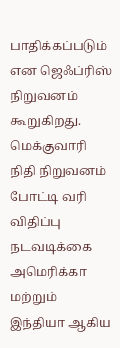பாதிக்கப்படும் என ஜெஃப்ரிஸ் நிறுவனம் கூறுகிறது.
மெக்குவாரி நிதி நிறுவனம் போட்டி வரி விதிப்பு நடவடிக்கை அமெரிக்கா மற்றும் இந்தியா ஆகிய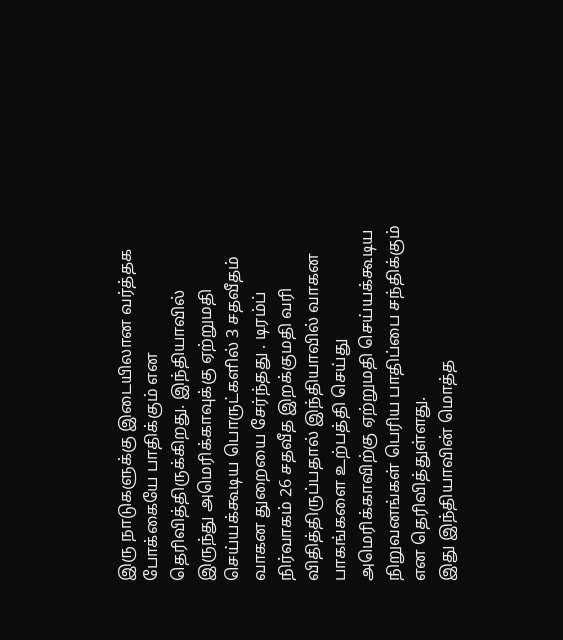இரு நாடுகளுக்கு இடையிலான வர்த்தக போக்கையே பாதிக்கும் என தெரிவித்திருக்கிறது. இந்தியாவில் இருந்து அமெரிக்காவுக்கு ஏற்றுமதி செய்யக்கூடிய பொருட்களில் 3 சதவீதம் வாகன துறையை சேர்ந்தது . டிரம்ப் நிர்வாகம் 26 சதவீத இறக்குமதி வரி விதித்திருப்பதால் இந்தியாவில் வாகன பாகங்களை உற்பத்தி செய்து அமெரிக்காவிற்கு ஏற்றுமதி செய்யக்கூடிய நிறுவனங்கள் பெரிய பாதிப்பை சந்திக்கும் என தெரிவித்துள்ளது.
இது இந்தியாவின் மொத்த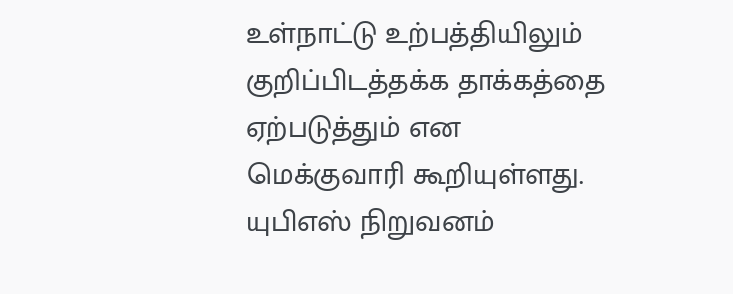உள்நாட்டு உற்பத்தியிலும் குறிப்பிடத்தக்க தாக்கத்தை ஏற்படுத்தும் என மெக்குவாரி கூறியுள்ளது. யுபிஎஸ் நிறுவனம்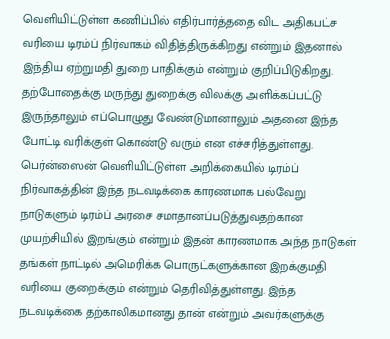வெளியிட்டுள்ள கணிப்பில் எதிர்பார்த்ததை விட அதிகபட்ச வரியை டிரம்ப் நிர்வாகம் விதித்திருக்கிறது என்றும் இதனால் இந்திய ஏற்றுமதி துறை பாதிக்கும் என்றும் குறிப்பிடுகிறது. தற்போதைக்கு மருந்து துறைக்கு விலக்கு அளிக்கப்பட்டு இருந்தாலும் எப்பொழுது வேண்டுமானாலும் அதனை இந்த போட்டி வரிக்குள் கொண்டு வரும் என எச்சரித்துள்ளது.
பெர்ன்ஸைன் வெளியிட்டுள்ள அறிக்கையில் டிரம்ப் நிர்வாகத்தின் இந்த நடவடிக்கை காரணமாக பல்வேறு நாடுகளும் டிரம்ப் அரசை சமாதானப்படுத்துவதற்கான முயற்சியில் இறங்கும் என்றும் இதன் காரணமாக அந்த நாடுகள் தங்கள் நாட்டில் அமெரிக்க பொருட்களுக்கான இறக்குமதி வரியை குறைக்கும் என்றும் தெரிவித்துள்ளது. இந்த நடவடிக்கை தற்காலிகமானது தான் என்றும் அவர்களுக்கு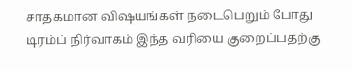சாதகமான விஷயங்கள் நடைபெறும் போது டிரம்ப் நிர்வாகம் இந்த வரியை குறைப்பதற்கு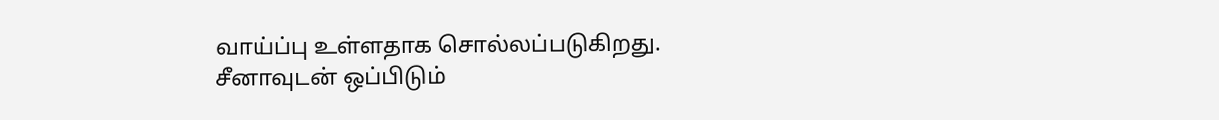வாய்ப்பு உள்ளதாக சொல்லப்படுகிறது.
சீனாவுடன் ஒப்பிடும்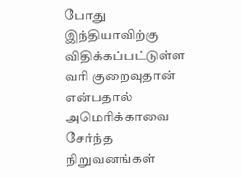போது இந்தியாவிற்கு விதிக்கப்பட்டுள்ள வரி குறைவுதான் என்பதால் அமெரிக்காவை சேர்ந்த நிறுவனங்கள்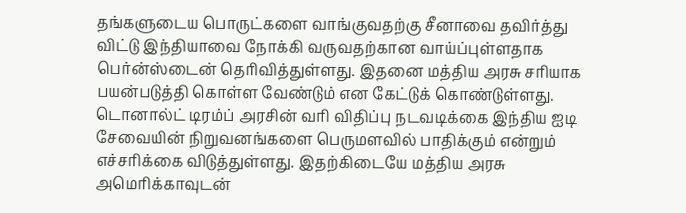தங்களுடைய பொருட்களை வாங்குவதற்கு சீனாவை தவிர்த்து விட்டு இந்தியாவை நோக்கி வருவதற்கான வாய்ப்புள்ளதாக பெர்ன்ஸ்டைன் தெரிவித்துள்ளது. இதனை மத்திய அரசு சரியாக பயன்படுத்தி கொள்ள வேண்டும் என கேட்டுக் கொண்டுள்ளது.
டொனால்ட் டிரம்ப் அரசின் வரி விதிப்பு நடவடிக்கை இந்திய ஐடி சேவையின் நிறுவனங்களை பெருமளவில் பாதிக்கும் என்றும் எச்சரிக்கை விடுத்துள்ளது. இதற்கிடையே மத்திய அரசு அமெரிக்காவுடன்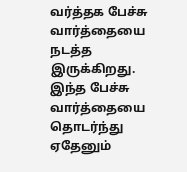வர்த்தக பேச்சு வார்த்தையை நடத்த இருக்கிறது. இந்த பேச்சு வார்த்தையை தொடர்ந்து ஏதேனும்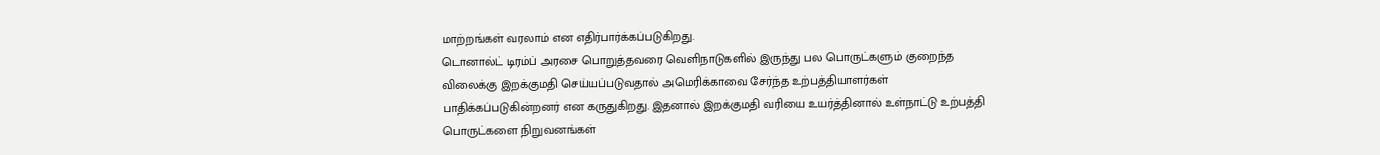மாற்றங்கள் வரலாம் என எதிர்பார்க்கப்படுகிறது.
டொனால்ட் டிரம்ப் அரசை பொறுத்தவரை வெளிநாடுகளில் இருந்து பல பொருட்களும் குறைந்த விலைக்கு இறக்குமதி செய்யப்படுவதால் அமெரிக்காவை சேர்ந்த உற்பத்தியாளர்கள் பாதிக்கப்படுகின்றனர் என கருதுகிறது. இதனால் இறக்குமதி வரியை உயர்த்தினால் உள்நாட்டு உற்பத்தி பொருட்களை நிறுவனங்கள்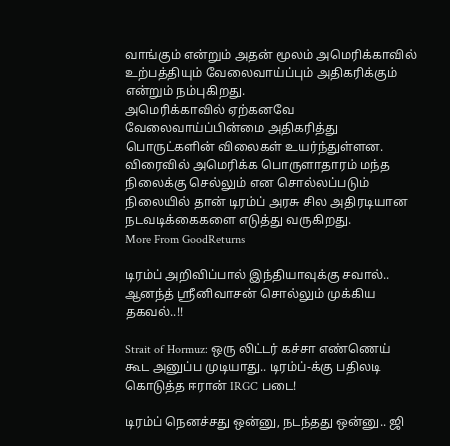வாங்கும் என்றும் அதன் மூலம் அமெரிக்காவில் உற்பத்தியும் வேலைவாய்ப்பும் அதிகரிக்கும் என்றும் நம்புகிறது.
அமெரிக்காவில் ஏற்கனவே வேலைவாய்ப்பின்மை அதிகரித்து பொருட்களின் விலைகள் உயர்ந்துள்ளன. விரைவில் அமெரிக்க பொருளாதாரம் மந்த நிலைக்கு செல்லும் என சொல்லப்படும் நிலையில் தான் டிரம்ப் அரசு சில அதிரடியான நடவடிக்கைகளை எடுத்து வருகிறது.
More From GoodReturns

டிரம்ப் அறிவிப்பால் இந்தியாவுக்கு சவால்.. ஆனந்த் ஸ்ரீனிவாசன் சொல்லும் முக்கிய தகவல்..!!

Strait of Hormuz: ஒரு லிட்டர் கச்சா எண்ணெய் கூட அனுப்ப முடியாது.. டிரம்ப்-க்கு பதிலடி கொடுத்த ஈரான் IRGC படை!

டிரம்ப் நெனச்சது ஒன்னு, நடந்தது ஒன்னு.. ஜி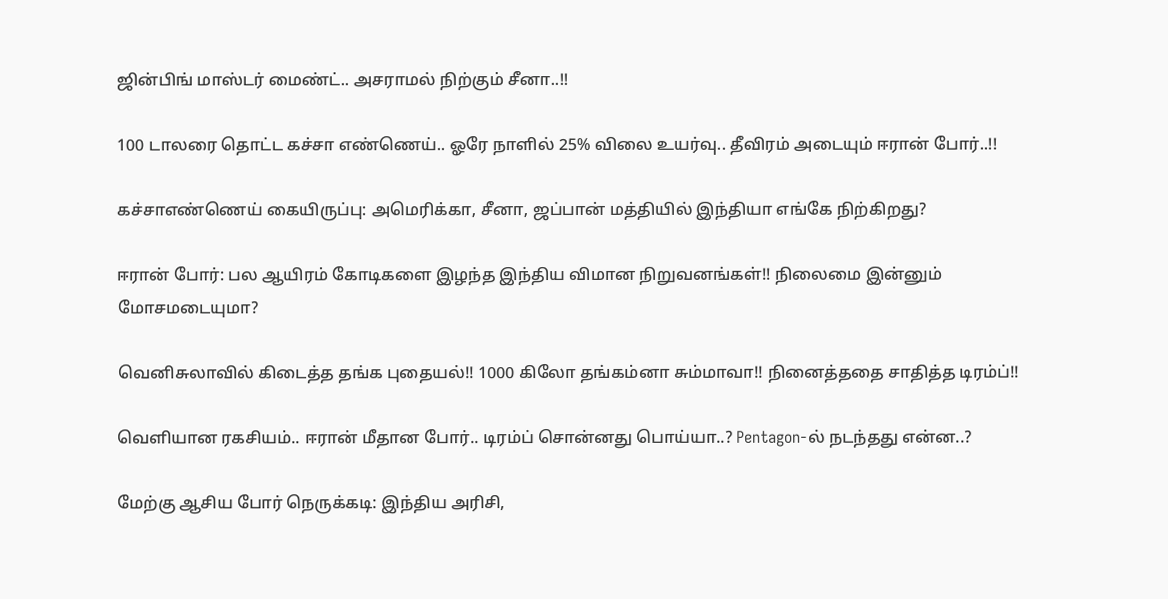ஜின்பிங் மாஸ்டர் மைண்ட்.. அசராமல் நிற்கும் சீனா..!!

100 டாலரை தொட்ட கச்சா எண்ணெய்.. ஓரே நாளில் 25% விலை உயர்வு.. தீவிரம் அடையும் ஈரான் போர்..!!

கச்சாஎண்ணெய் கையிருப்பு: அமெரிக்கா, சீனா, ஜப்பான் மத்தியில் இந்தியா எங்கே நிற்கிறது?

ஈரான் போர்: பல ஆயிரம் கோடிகளை இழந்த இந்திய விமான நிறுவனங்கள்!! நிலைமை இன்னும் மோசமடையுமா?

வெனிசுலாவில் கிடைத்த தங்க புதையல்!! 1000 கிலோ தங்கம்னா சும்மாவா!! நினைத்ததை சாதித்த டிரம்ப்!!

வெளியான ரகசியம்.. ஈரான் மீதான போர்.. டிரம்ப் சொன்னது பொய்யா..? Pentagon-ல் நடந்தது என்ன..?

மேற்கு ஆசிய போர் நெருக்கடி: இந்திய அரிசி,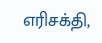எரிசக்தி,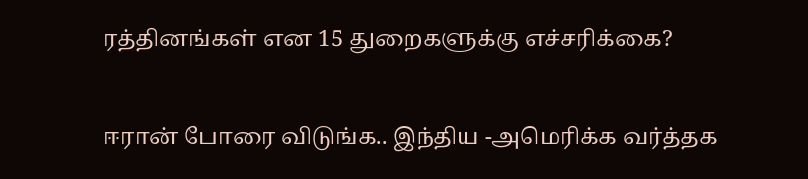ரத்தினங்கள் என 15 துறைகளுக்கு எச்சரிக்கை?

ஈரான் போரை விடுங்க.. இந்திய -அமெரிக்க வர்த்தக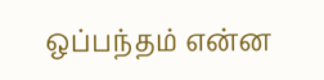ஒப்பந்தம் என்ன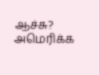ஆச்சு? அமெரிக்க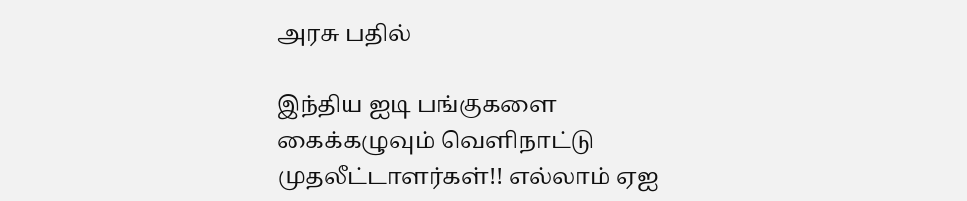அரசு பதில்

இந்திய ஐடி பங்குகளை கைக்கழுவும் வெளிநாட்டு முதலீட்டாளர்கள்!! எல்லாம் ஏஐ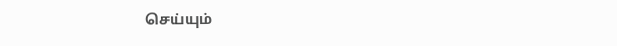செய்யும்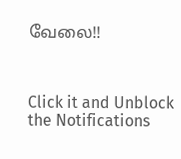வேலை!!



Click it and Unblock the Notifications